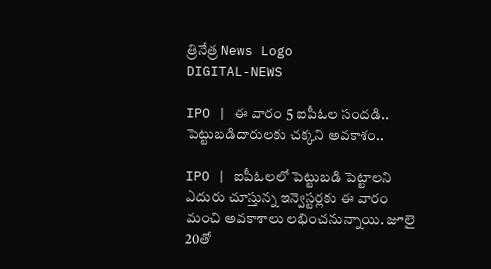త్రినేత్ర News Logo
DIGITAL-NEWS

IPO | ఈ వారం 5 ఐపీఓల సందడి.. పెట్టుబ‌డిదారుల‌కు చ‌క్క‌ని అవ‌కాశం..

IPO | ఐపీఓల‌లో పెట్టుబడి పెట్టాలని ఎదురు చూస్తున్న ఇన్వెస్టర్లకు ఈ వారం మంచి అవకాశాలు లభించనున్నాయి. జూలై 20తో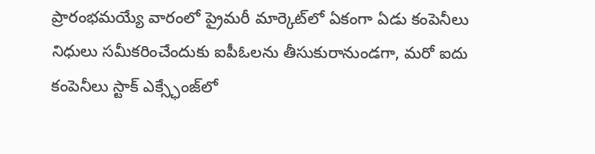ప్రారంభమయ్యే వారంలో ప్రైమరీ మార్కెట్‌లో ఏకంగా ఏడు కంపెనీలు నిధులు సమీకరించేందుకు ఐపీఓలను తీసుకురానుండగా, మరో ఐదు కంపెనీలు స్టాక్ ఎక్స్ఛేంజ్‌లో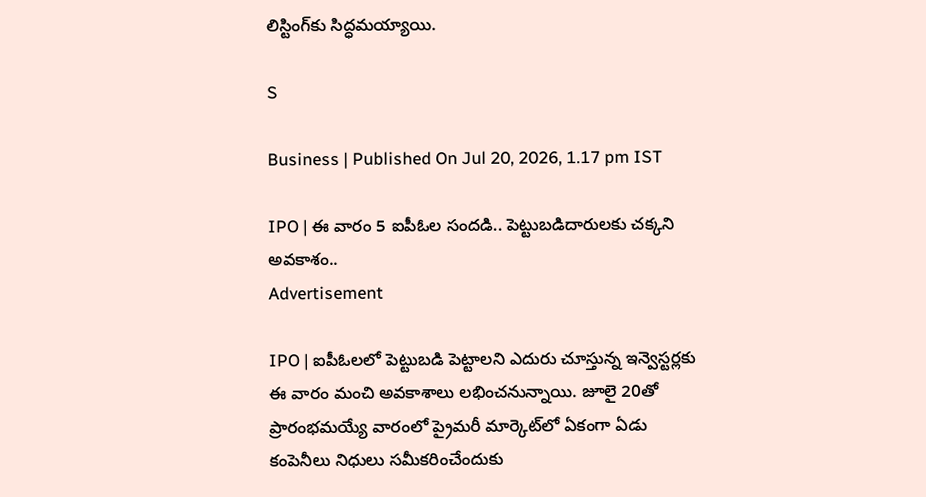లిస్టింగ్‌కు సిద్ధమయ్యాయి.

S

Business | Published On Jul 20, 2026, 1.17 pm IST

IPO | ఈ వారం 5 ఐపీఓల సందడి.. పెట్టుబ‌డిదారుల‌కు చ‌క్క‌ని అవ‌కాశం..
Advertisement

IPO | ఐపీఓల‌లో పెట్టుబడి పెట్టాలని ఎదురు చూస్తున్న ఇన్వెస్టర్లకు ఈ వారం మంచి అవకాశాలు లభించనున్నాయి. జూలై 20తో ప్రారంభమయ్యే వారంలో ప్రైమరీ మార్కెట్‌లో ఏకంగా ఏడు కంపెనీలు నిధులు సమీకరించేందుకు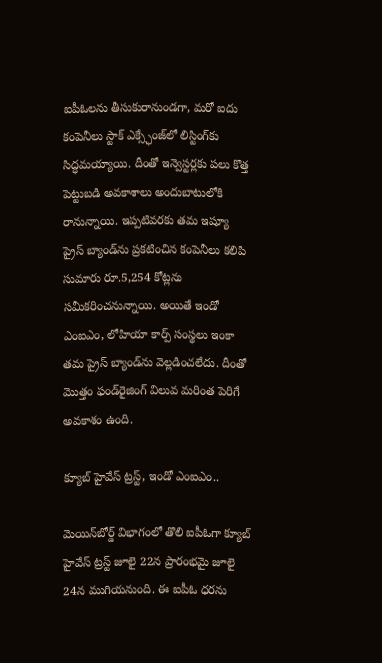ఐపీఓలను తీసుకురానుండగా, మరో ఐదు కంపెనీలు స్టాక్ ఎక్స్ఛేంజ్‌లో లిస్టింగ్‌కు సిద్ధమయ్యాయి. దీంతో ఇన్వెస్టర్లకు పలు కొత్త పెట్టుబడి అవకాశాలు అందుబాటులోకి రానున్నాయి. ఇప్పటివరకు తమ ఇష్యూ ప్రైస్ బ్యాండ్‌ను ప్రకటించిన కంపెనీలు కలిపి సుమారు రూ.5,254 కోట్లను సమీకరించనున్నాయి. అయితే ఇండో ఎంఐఎం, లోహియా కార్ప్ సంస్థలు ఇంకా తమ ప్రైస్ బ్యాండ్‌ను వెల్లడించలేదు. దీంతో మొత్తం ఫండ్‌రైజింగ్ విలువ మరింత పెరిగే అవకాశం ఉంది.

క్యూబ్ హైవేస్ ట్రస్ట్, ఇండో ఎంఐఎం..

మెయిన్‌బోర్డ్ విభాగంలో తొలి ఐపీఓగా క్యూబ్ హైవేస్ ట్రస్ట్ జూలై 22న ప్రారంభమై జూలై 24న ముగియనుంది. ఈ ఐపీఓ ధరను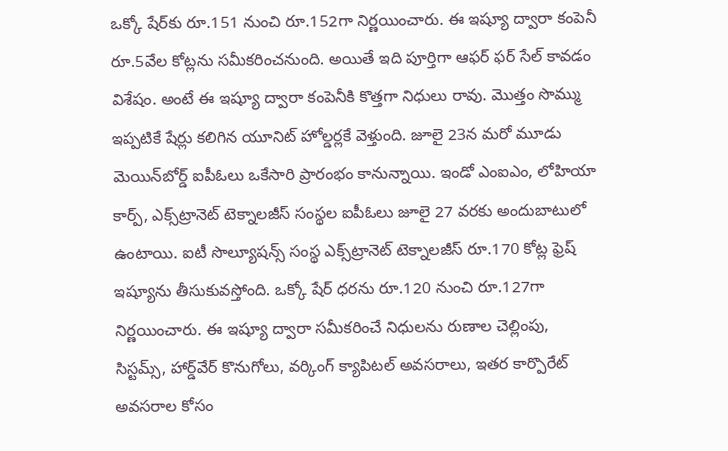ఒక్కో షేర్‌కు రూ.151 నుంచి రూ.152గా నిర్ణయించారు. ఈ ఇష్యూ ద్వారా కంపెనీ రూ.5వేల కోట్లను సమీకరించనుంది. అయితే ఇది పూర్తిగా ఆఫర్ ఫర్ సేల్ కావడం విశేషం. అంటే ఈ ఇష్యూ ద్వారా కంపెనీకి కొత్తగా నిధులు రావు. మొత్తం సొమ్ము ఇప్పటికే షేర్లు కలిగిన యూనిట్ హోల్డర్లకే వెళ్తుంది. జూలై 23న మరో మూడు మెయిన్‌బోర్డ్ ఐపీఓలు ఒకేసారి ప్రారంభం కానున్నాయి. ఇండో ఎంఐఎం, లోహియా కార్ప్, ఎక్స్‌ట్రానెట్ టెక్నాలజీస్ సంస్థల ఐపీఓలు జూలై 27 వరకు అందుబాటులో ఉంటాయి. ఐటీ సొల్యూషన్స్ సంస్థ ఎక్స్‌ట్రానెట్ టెక్నాలజీస్ రూ.170 కోట్ల ఫ్రెష్ ఇష్యూను తీసుకువస్తోంది. ఒక్కో షేర్ ధరను రూ.120 నుంచి రూ.127గా నిర్ణయించారు. ఈ ఇష్యూ ద్వారా సమీకరించే నిధులను రుణాల చెల్లింపు, సిస్టమ్స్, హార్డ్‌వేర్ కొనుగోలు, వర్కింగ్ క్యాపిటల్ అవసరాలు, ఇతర కార్పొరేట్ అవసరాల కోసం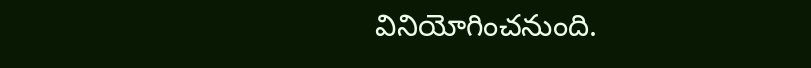వినియోగించనుంది.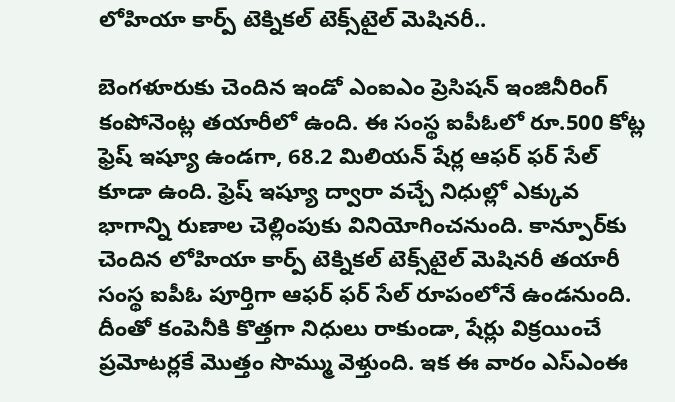లోహియా కార్ప్ టెక్నికల్ టెక్స్‌టైల్ మెషినరీ..

బెంగళూరుకు చెందిన ఇండో ఎంఐఎం ప్రెసిషన్ ఇంజినీరింగ్ కంపోనెంట్ల తయారీలో ఉంది. ఈ సంస్థ ఐపీఓలో రూ.500 కోట్ల ఫ్రెష్ ఇష్యూ ఉండగా, 68.2 మిలియన్ షేర్ల ఆఫర్ ఫర్ సేల్ కూడా ఉంది. ఫ్రెష్ ఇష్యూ ద్వారా వచ్చే నిధుల్లో ఎక్కువ భాగాన్ని రుణాల చెల్లింపుకు వినియోగించనుంది. కాన్పూర్‌కు చెందిన లోహియా కార్ప్ టెక్నికల్ టెక్స్‌టైల్ మెషినరీ తయారీ సంస్థ ఐపీఓ పూర్తిగా ఆఫర్ ఫర్ సేల్ రూపంలోనే ఉండనుంది. దీంతో కంపెనీకి కొత్తగా నిధులు రాకుండా, షేర్లు విక్రయించే ప్రమోటర్లకే మొత్తం సొమ్ము వెళ్తుంది. ఇక ఈ వారం ఎస్‌ఎంఈ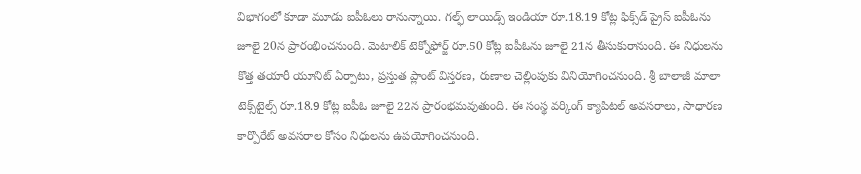విభాగంలో కూడా మూడు ఐపీఓలు రానున్నాయి. గల్ఫ్ లాయిడ్స్ ఇండియా రూ.18.19 కోట్ల ఫిక్స్‌డ్ ప్రైస్ ఐపీఓను జూలై 20న ప్రారంభించనుంది. మెటాలిక్ టెక్నోఫోర్జ్ రూ.50 కోట్ల ఐపీఓను జూలై 21న తీసుకురానుంది. ఈ నిధులను కొత్త తయారీ యూనిట్ ఏర్పాటు, ప్రస్తుత ప్లాంట్ విస్తరణ, రుణాల చెల్లింపుకు వినియోగించనుంది. శ్రీ బాలాజీ మాలా టెక్స్‌టైల్స్ రూ.18.9 కోట్ల ఐపీఓ జూలై 22న ప్రారంభమవుతుంది. ఈ సంస్థ వర్కింగ్ క్యాపిటల్ అవసరాలు, సాధారణ కార్పొరేట్ అవసరాల కోసం నిధులను ఉపయోగించనుంది.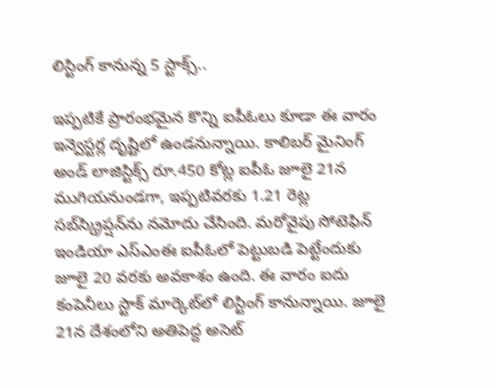లిస్టింగ్ కానున్న 5 స్టాక్స్‌..

ఇప్పటికే ప్రారంభమైన కొన్ని ఐపీఓలు కూడా ఈ వారం ఇన్వెస్టర్ల దృష్టిలో ఉండనున్నాయి. కాలిబర్ మైనింగ్ అండ్ లాజిస్టిక్స్ రూ.450 కోట్ల ఐపీఓ జూలై 21న ముగియనుండగా, ఇప్పటివరకు 1.21 రెట్ల‌ సబ్‌స్క్రిప్షన్‌ను నమోదు చేసింది. మరోవైపు సోటెఫిన్ ఇండియా ఎస్‌ఎంఈ ఐపీఓలో పెట్టుబడి పెట్టేందుకు జూలై 20 వరకు అవకాశం ఉంది. ఈ వారం ఐదు కంపెనీలు స్టాక్ మార్కెట్‌లో లిస్టింగ్ కానున్నాయి. జూలై 21న దేశంలోని అతిపెద్ద అసెట్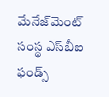మేనేజ్‌మెంట్ సంస్థ ఎస్‌బీఐ ఫండ్స్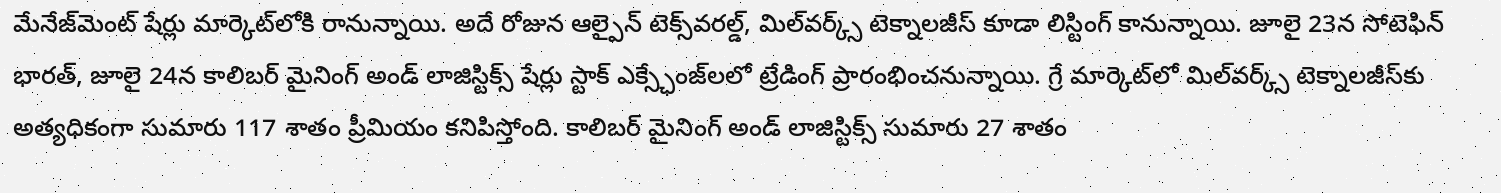మేనేజ్‌మెంట్ షేర్లు మార్కెట్‌లోకి రానున్నాయి. అదే రోజున ఆల్పైన్ టెక్స్‌వర‌ల్డ్‌, మిల్‌వర్క్స్ టెక్నాలజీస్ కూడా లిస్టింగ్ కానున్నాయి. జూలై 23న సోటెఫిన్ భారత్, జూలై 24న కాలిబర్ మైనింగ్ అండ్ లాజిస్టిక్స్ షేర్లు స్టాక్ ఎక్స్ఛేంజ్‌ల‌లో ట్రేడింగ్ ప్రారంభించనున్నాయి. గ్రే మార్కెట్‌లో మిల్‌వర్క్స్ టెక్నాలజీస్‌కు అత్యధికంగా సుమారు 117 శాతం ప్రీమియం కనిపిస్తోంది. కాలిబర్ మైనింగ్ అండ్ లాజిస్టిక్స్ సుమారు 27 శాతం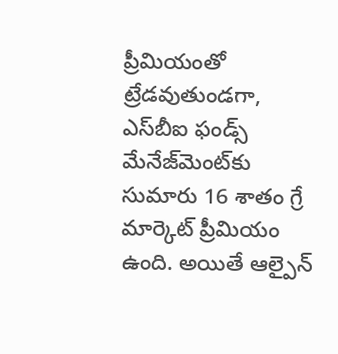ప్రీమియంతో ట్రేడవుతుండగా, ఎస్‌బీఐ ఫండ్స్ మేనేజ్‌మెంట్‌కు సుమారు 16 శాతం గ్రే మార్కెట్ ప్రీమియం ఉంది. అయితే ఆల్పైన్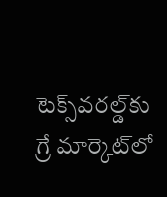టెక్స్‌వర‌ల్డ్‌కు గ్రే మార్కెట్‌లో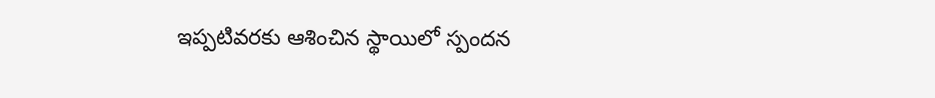ఇప్పటివరకు ఆశించిన స్థాయిలో స్పందన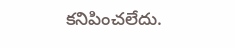కనిపించలేదు.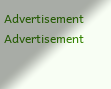Advertisement
Advertisement